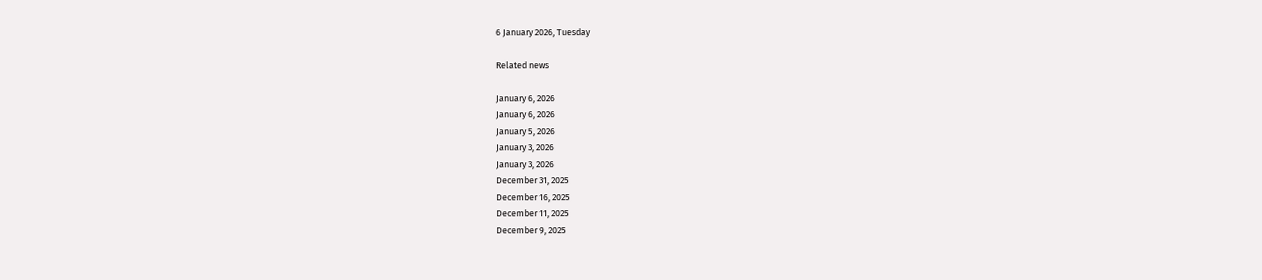6 January 2026, Tuesday

Related news

January 6, 2026
January 6, 2026
January 5, 2026
January 3, 2026
January 3, 2026
December 31, 2025
December 16, 2025
December 11, 2025
December 9, 2025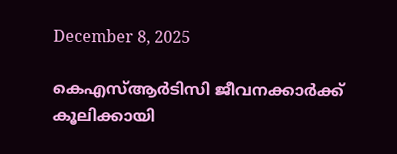December 8, 2025

കെഎസ്ആർടിസി ജീവനക്കാര്‍ക്ക് കൂലിക്കായി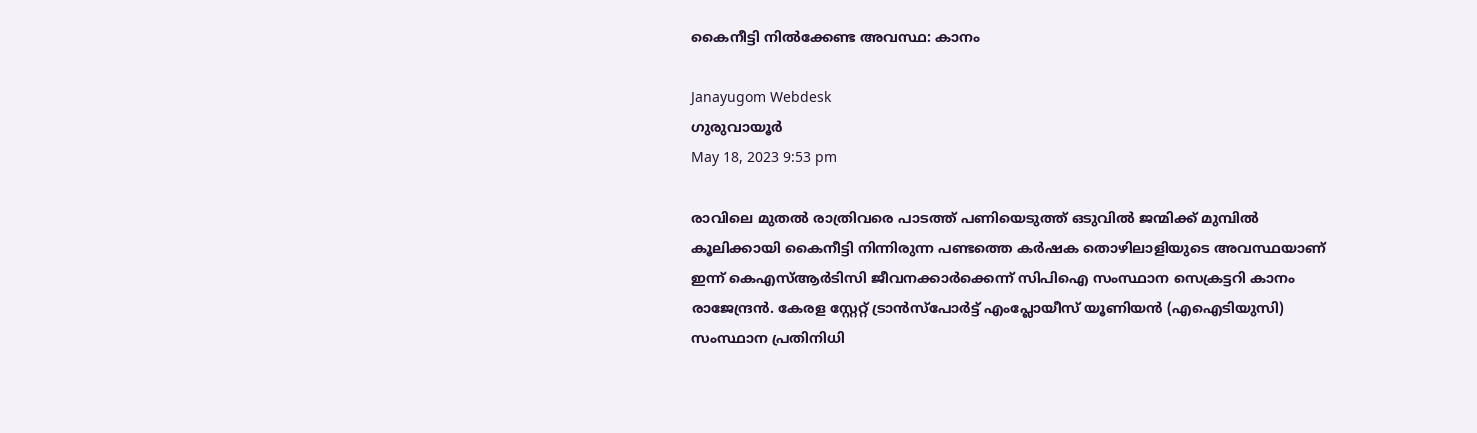കൈനീട്ടി നിൽക്കേണ്ട അവസ്ഥ: കാനം

Janayugom Webdesk
ഗുരുവായൂർ
May 18, 2023 9:53 pm

രാവിലെ മുതൽ രാത്രിവരെ പാടത്ത് പണിയെടുത്ത് ഒടുവിൽ ജന്മിക്ക് മുമ്പിൽ കൂലിക്കായി കൈനീട്ടി നിന്നിരുന്ന പണ്ടത്തെ കർഷക തൊഴിലാളിയുടെ അവസ്ഥയാണ് ഇന്ന് കെഎസ്ആർടിസി ജീവനക്കാർക്കെന്ന് സിപിഐ സംസ്ഥാന സെക്രട്ടറി കാനം രാജേന്ദ്രൻ. കേരള സ്റ്റേറ്റ് ട്രാൻസ്പോർട്ട് എംപ്ലോയീസ് യൂണിയൻ (എഐടിയുസി) സംസ്ഥാന പ്രതിനിധി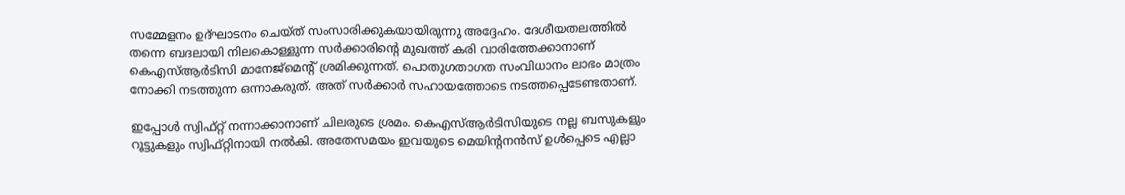സമ്മേളനം ഉദ്ഘാടനം ചെയ്ത് സംസാരിക്കുകയായിരുന്നു അദ്ദേഹം. ദേശീയതലത്തിൽ തന്നെ ബദലായി നിലകൊള്ളുന്ന സർക്കാരിന്റെ മുഖത്ത് കരി വാരിത്തേക്കാനാണ് കെഎസ്ആർടിസി മാനേജ്മെന്റ് ശ്രമിക്കുന്നത്. പൊതുഗതാഗത സംവിധാനം ലാഭം മാത്രം നോക്കി നടത്തുന്ന ഒന്നാകരുത്. അത് സർക്കാർ സഹായത്തോടെ നടത്തപ്പെടേണ്ടതാണ്.

ഇപ്പോൾ സ്വിഫ്റ്റ് നന്നാക്കാനാണ് ചിലരുടെ ശ്രമം. കെഎസ്ആർടിസിയുടെ നല്ല ബസുകളും റൂട്ടുകളും സ്വിഫ്റ്റിനായി നൽകി. അതേസമയം ഇവയുടെ മെയിന്റനൻസ് ഉൾപ്പെടെ എല്ലാ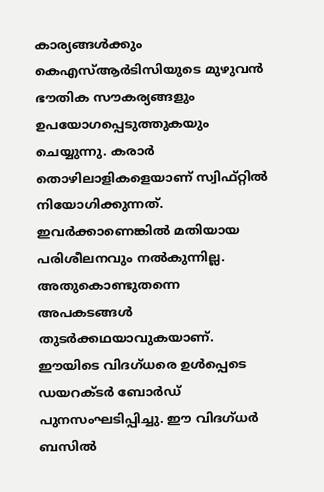കാര്യങ്ങൾക്കും കെഎസ്ആർടിസിയുടെ മുഴുവന്‍ ഭൗതിക സൗകര്യങ്ങളും ഉപയോഗപ്പെടുത്തുകയും ചെയ്യുന്നു. കരാർ തൊഴിലാളികളെയാണ് സ്വിഫ്റ്റിൽ നിയോഗിക്കുന്നത്. ഇവർക്കാണെങ്കിൽ മതിയായ പരിശീലനവും നൽകുന്നില്ല. അതുകൊണ്ടുതന്നെ അപകടങ്ങൾ തുടർക്കഥയാവുകയാണ്. ഈയിടെ വിദഗ്ധരെ ഉൾപ്പെടെ ഡയറക്ടർ ബോർഡ് പുനസംഘടിപ്പിച്ചു. ഈ വിദഗ്ധർ ബസിൽ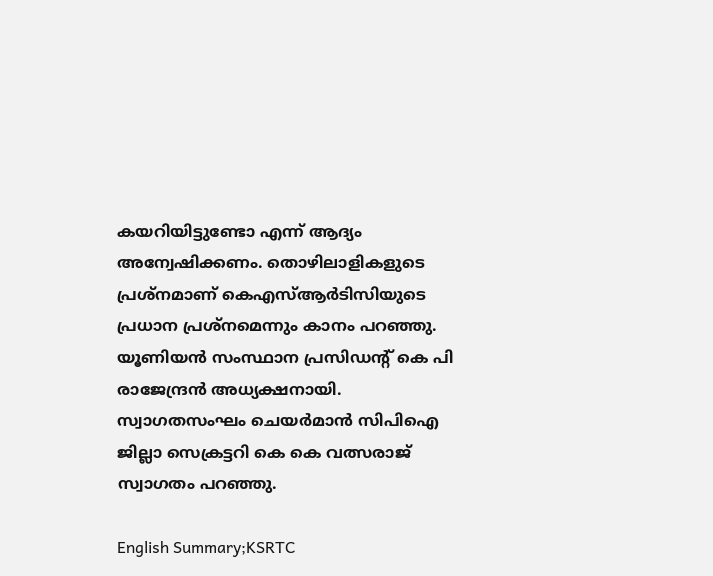കയറിയിട്ടുണ്ടോ എന്ന് ആദ്യം അന്വേഷിക്കണം. തൊഴിലാളികളുടെ പ്രശ്നമാണ് കെഎസ്ആർടിസിയുടെ പ്രധാന പ്രശ്നമെന്നും കാനം പറഞ്ഞു. യൂണിയൻ സംസ്ഥാന പ്രസിഡന്റ് കെ പി രാജേന്ദ്രൻ അധ്യക്ഷനായി. സ്വാഗതസംഘം ചെയർമാൻ സിപിഐ ജില്ലാ സെക്രട്ടറി കെ കെ വത്സരാജ് സ്വാഗതം പറഞ്ഞു.

English Summary;KSRTC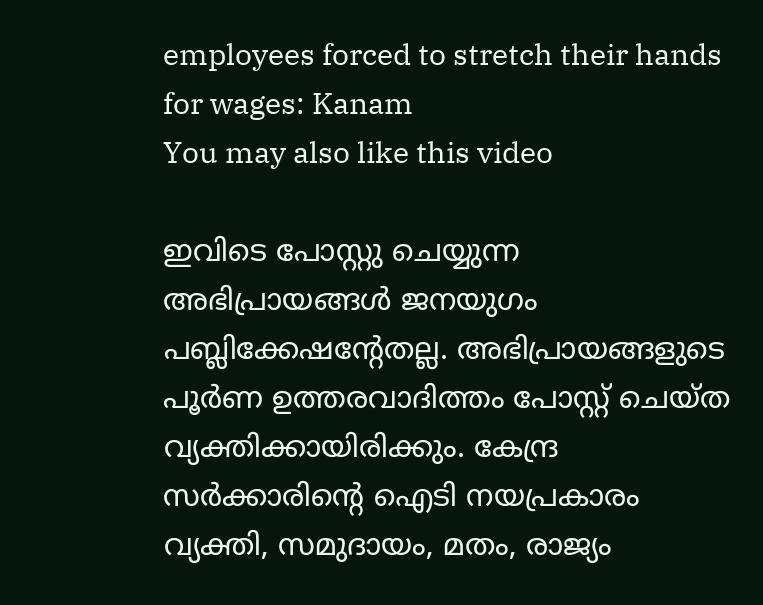employees forced to stretch their hands for wages: Kanam
You may also like this video

ഇവിടെ പോസ്റ്റു ചെയ്യുന്ന അഭിപ്രായങ്ങള്‍ ജനയുഗം പബ്ലിക്കേഷന്റേതല്ല. അഭിപ്രായങ്ങളുടെ പൂര്‍ണ ഉത്തരവാദിത്തം പോസ്റ്റ് ചെയ്ത വ്യക്തിക്കായിരിക്കും. കേന്ദ്ര സര്‍ക്കാരിന്റെ ഐടി നയപ്രകാരം വ്യക്തി, സമുദായം, മതം, രാജ്യം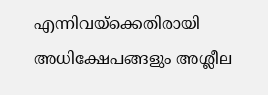എന്നിവയ്‌ക്കെതിരായി അധിക്ഷേപങ്ങളും അശ്ലീല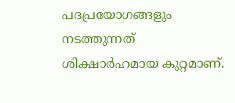പദപ്രയോഗങ്ങളും നടത്തുന്നത് ശിക്ഷാര്‍ഹമായ കുറ്റമാണ്.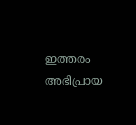ഇത്തരം അഭിപ്രായ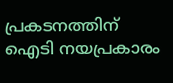പ്രകടനത്തിന് ഐടി നയപ്രകാരം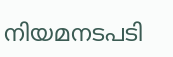നിയമനടപടി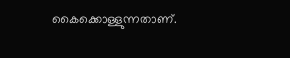കൈക്കൊള്ളുന്നതാണ്.